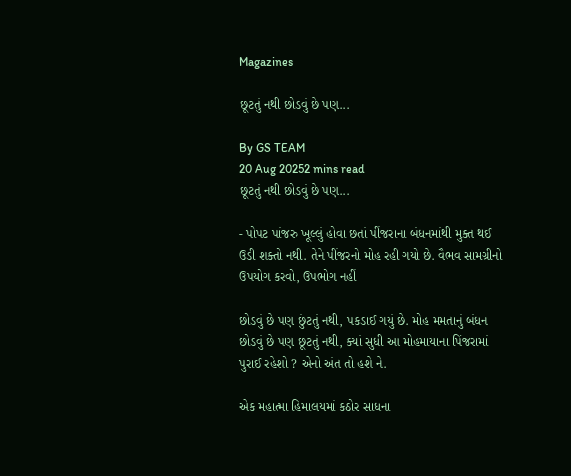Magazines

છૂટતું નથી છોડવું છે પણ...

By GS TEAM
20 Aug 20252 mins read
છૂટતું નથી છોડવું છે પણ...

- પોપટ પાંજરુ ખૂલ્લું હોવા છતાં પીંજરાના બંધનમાંથી મુક્ત થઈ ઉડી શક્તો નથી. તેને પીંજરનો મોહ રહી ગયો છે. વૈભવ સામગ્રીનો ઉપયોગ કરવો, ઉપભોગ નહીં

છોડવું છે પણ છુંટતું નથી, પકડાઈ ગયું છે. મોહ મમતાનું બંધન છોડવું છે પણ છૂટતું નથી, ક્યાં સુધી આ મોહમાયાના પિંજરામાં પુરાઈ રહેશો ? એનો અંત તો હશે ને.

એક મહાત્મા હિમાલયમાં કઠોર સાધના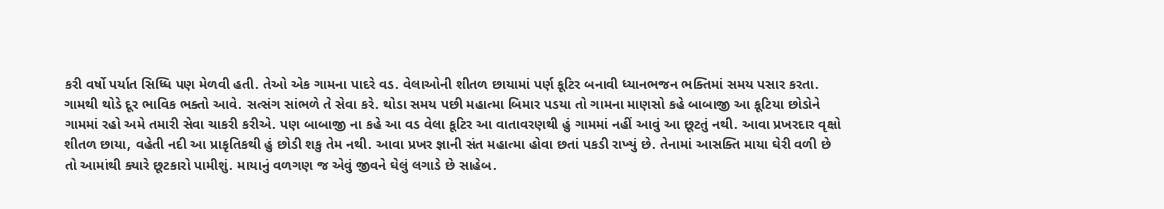કરી વર્ષો પર્યાત સિધ્ધિ પણ મેળવી હતી. તેઓ એક ગામના પાદરે વડ. વેલાઓની શીતળ છાયામાં પર્ણ કૂટિર બનાવી ધ્યાનભજન ભક્તિમાં સમય પસાર કરતા. ગામથી થોડે દૂર ભાવિક ભક્તો આવે. સત્સંગ સાંભળે તે સેવા કરે. થોડા સમય પછી મહાત્મા બિમાર પડયા તો ગામના માણસો કહે બાબાજી આ કૂટિયા છોડોને ગામમાં રહો અમે તમારી સેવા ચાકરી કરીએ. પણ બાબાજી ના કહે આ વડ વેલા કૂટિર આ વાતાવરણથી હું ગામમાં નહીં આવું આ છૂટતું નથી. આવા પ્રખરદાર વૃક્ષો શીતળ છાયા, વહેતી નદી આ પ્રાકૃતિકથી હું છોડી શકુ તેમ નથી. આવા પ્રખર જ્ઞાની સંત મહાત્મા હોવા છતાં પકડી રાખ્યું છે. તેનામાં આસક્તિ માયા ઘેરી વળી છે તો આમાંથી ક્યારે છૂટકારો પામીશું. માયાનું વળગણ જ એવું જીવને ઘેલું લગાડે છે સાહેબ.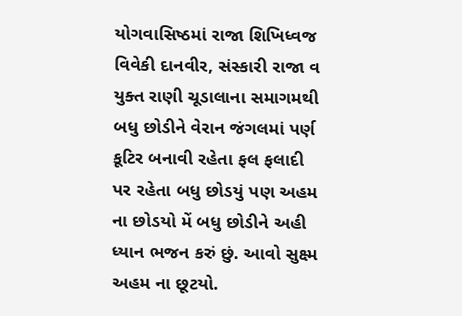યોગવાસિષ્ઠમાં રાજા શિખિધ્વજ વિવેકી દાનવીર, સંસ્કારી રાજા વ યુક્ત રાણી ચૂડાલાના સમાગમથી બધુ છોડીને વેરાન જંગલમાં પર્ણ કૂટિર બનાવી રહેતા ફલ ફલાદી પર રહેતા બધુ છોડયું પણ અહમ ના છોડયો મેં બધુ છોડીને અહી ધ્યાન ભજન કરું છું. આવો સુક્ષ્મ અહમ ના છૂટયો.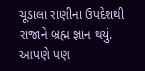ચૂડાલા રાણીના ઉપદેશથી રાજાને બ્રહ્મ જ્ઞાન થયું. આપણે પણ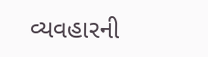વ્યવહારની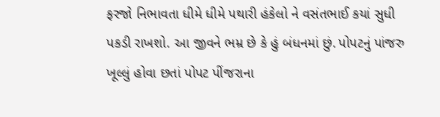ફરજો નિભાવતા ધીમે ધીમે પથારી હંકેલો ને વસંતભાઈ કયાં સુધી પકડી રાખશો. આ જીવને ભમ્ર છે કે હું બંધનમાં છું. પોપટનું પાંજરુ ખૂલ્લું હોવા છતાં પોપટ પીંજરાના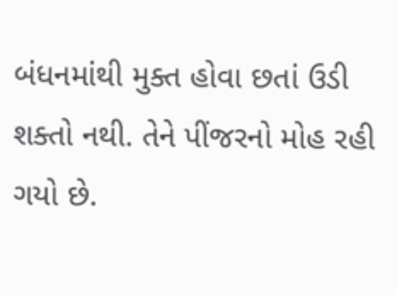બંધનમાંથી મુક્ત હોવા છતાં ઉડી શક્તો નથી. તેને પીંજરનો મોહ રહી ગયો છે.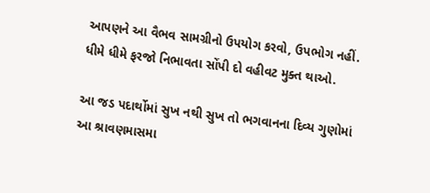આપણને આ વૈભવ સામગ્રીનો ઉપયોગ કરવો, ઉપભોગ નહીં. ધીમે ધીમે ફરજો નિભાવતા સોંપી દો વહીવટ મુક્ત થાઓ.

આ જડ પદાર્થોમાં સુખ નથી સુખ તો ભગવાનના દિવ્ય ગુણોમાં આ શ્રાવણમાસમા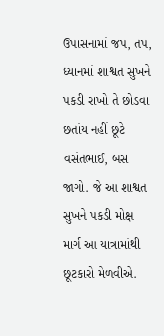ઉપાસનામાં જપ, તપ, ધ્યાનમાં શાશ્વત સુખને પકડી રાખો તે છોડવા છતાંય નહીં છૂટે વસંતભાઈ, બસ જાગો. જે આ શાશ્વત સુખને પકડી મોક્ષ માર્ગ આ યાત્રામાંથી છૂટકારો મેળવીએ.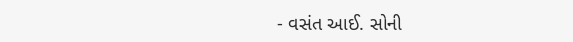- વસંત આઈ. સોની